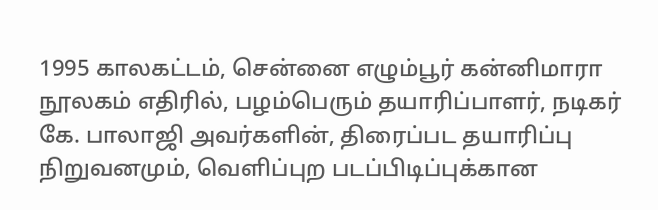1995 காலகட்டம், சென்னை எழும்பூர் கன்னிமாரா நூலகம் எதிரில், பழம்பெரும் தயாரிப்பாளர், நடிகர் கே. பாலாஜி அவர்களின், திரைப்பட தயாரிப்பு நிறுவனமும், வெளிப்புற படப்பிடிப்புக்கான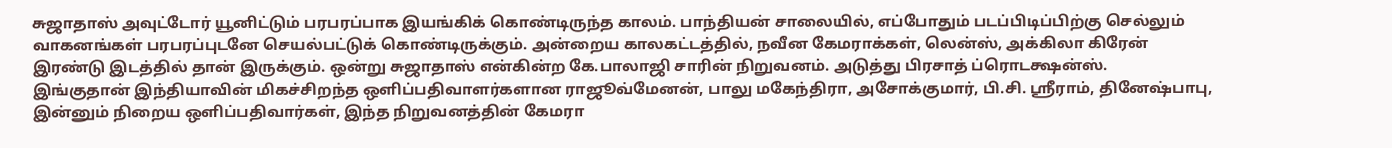சுஜாதாஸ் அவுட்டோர் யூனிட்டும் பரபரப்பாக இயங்கிக் கொண்டிருந்த காலம். பாந்தியன் சாலையில், எப்போதும் படப்பிடிப்பிற்கு செல்லும் வாகனங்கள் பரபரப்புடனே செயல்பட்டுக் கொண்டிருக்கும். அன்றைய காலகட்டத்தில், நவீன கேமராக்கள், லென்ஸ், அக்கிலா கிரேன் இரண்டு இடத்தில் தான் இருக்கும். ஒன்று சுஜாதாஸ் என்கின்ற கே.பாலாஜி சாரின் நிறுவனம். அடுத்து பிரசாத் ப்ரொடக்ஷன்ஸ்.
இங்குதான் இந்தியாவின் மிகச்சிறந்த ஒளிப்பதிவாளர்களான ராஜூவ்மேனன், பாலு மகேந்திரா, அசோக்குமார், பி.சி. ஸ்ரீராம், தினேஷ்பாபு, இன்னும் நிறைய ஒளிப்பதிவார்கள், இந்த நிறுவனத்தின் கேமரா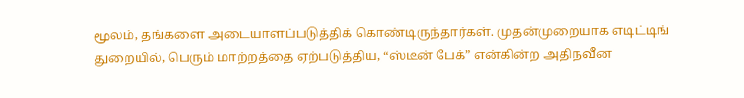மூலம், தங்களை அடையாளப்படுத்திக் கொண்டிருந்தார்கள். முதன்முறையாக எடிட்டிங் துறையில், பெரும் மாற்றத்தை ஏற்படுத்திய, “ஸ்டீன் பேக்” என்கின்ற அதிநவீன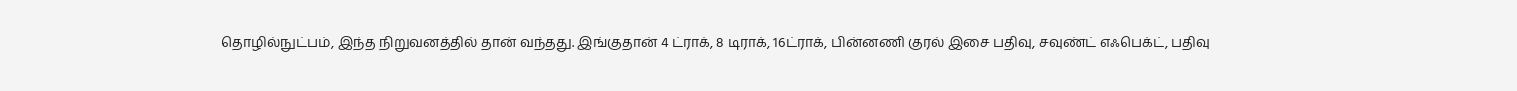தொழில்நுட்பம், இந்த நிறுவனத்தில் தான் வந்தது. இங்குதான் 4 ட்ராக், 8 டிராக், 16ட்ராக், பின்னணி குரல் இசை பதிவு, சவுண்ட் எஃபெக்ட், பதிவு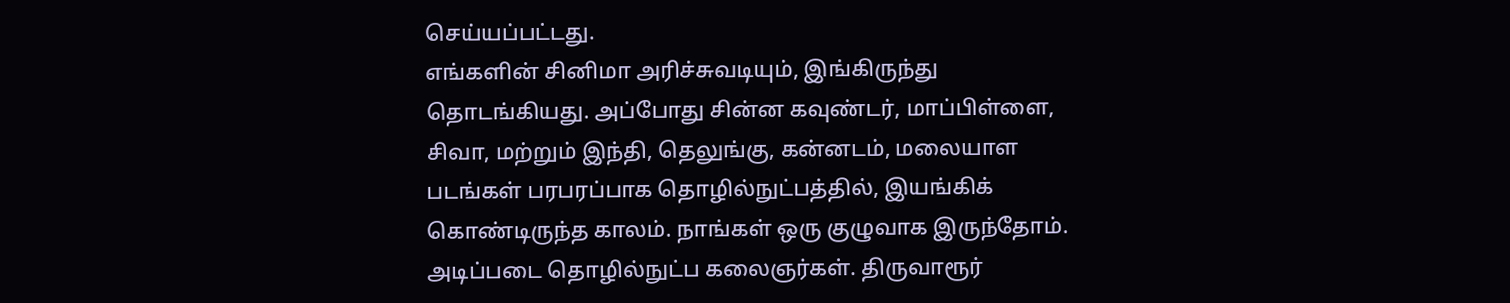செய்யப்பட்டது.
எங்களின் சினிமா அரிச்சுவடியும், இங்கிருந்து தொடங்கியது. அப்போது சின்ன கவுண்டர், மாப்பிள்ளை, சிவா, மற்றும் இந்தி, தெலுங்கு, கன்னடம், மலையாள படங்கள் பரபரப்பாக தொழில்நுட்பத்தில், இயங்கிக் கொண்டிருந்த காலம். நாங்கள் ஒரு குழுவாக இருந்தோம். அடிப்படை தொழில்நுட்ப கலைஞர்கள். திருவாரூர்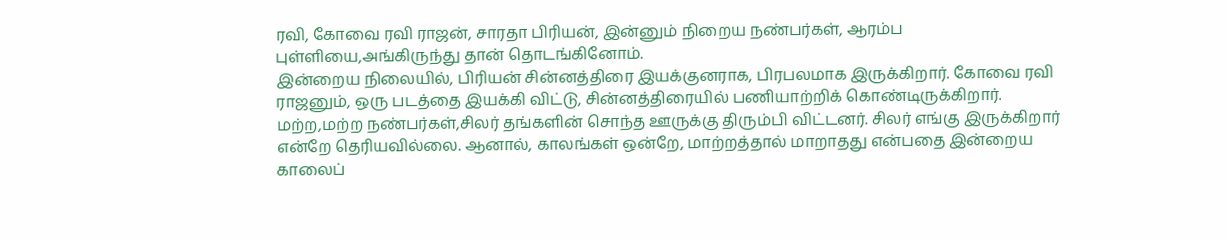ரவி, கோவை ரவி ராஜன், சாரதா பிரியன், இன்னும் நிறைய நண்பர்கள், ஆரம்ப புள்ளியை,அங்கிருந்து தான் தொடங்கினோம்.
இன்றைய நிலையில், பிரியன் சின்னத்திரை இயக்குனராக, பிரபலமாக இருக்கிறார். கோவை ரவி ராஜனும், ஒரு படத்தை இயக்கி விட்டு, சின்னத்திரையில் பணியாற்றிக் கொண்டிருக்கிறார். மற்ற,மற்ற நண்பர்கள்,சிலர் தங்களின் சொந்த ஊருக்கு திரும்பி விட்டனர். சிலர் எங்கு இருக்கிறார் என்றே தெரியவில்லை. ஆனால், காலங்கள் ஒன்றே, மாற்றத்தால் மாறாதது என்பதை இன்றைய காலைப்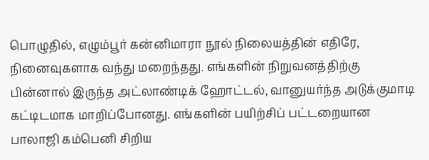பொழுதில், எழும்பூர் கன்னிமாரா நூல் நிலையத்தின் எதிரே, நினைவுகளாக வந்து மறைந்தது. எங்களின் நிறுவனத்திற்கு பின்னால் இருந்த அட்லாண்டிக் ஹோட்டல், வானுயர்ந்த அடுக்குமாடி கட்டிடமாக மாறிப்போனது. எங்களின் பயிற்சிப் பட்டறையான பாலாஜி கம்பெனி சிறிய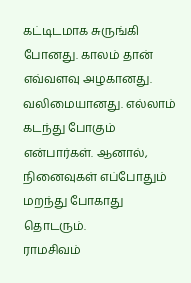கட்டிடமாக சுருங்கி போனது. காலம் தான் எவ்வளவு அழகானது. வலிமையானது. எல்லாம் கடந்து போகும் என்பார்கள். ஆனால், நினைவுகள் எப்போதும் மறந்து போகாது தொடரும்.
ராமசிவம்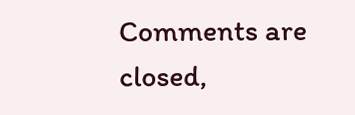Comments are closed,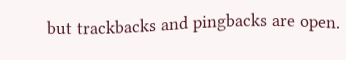but trackbacks and pingbacks are open.